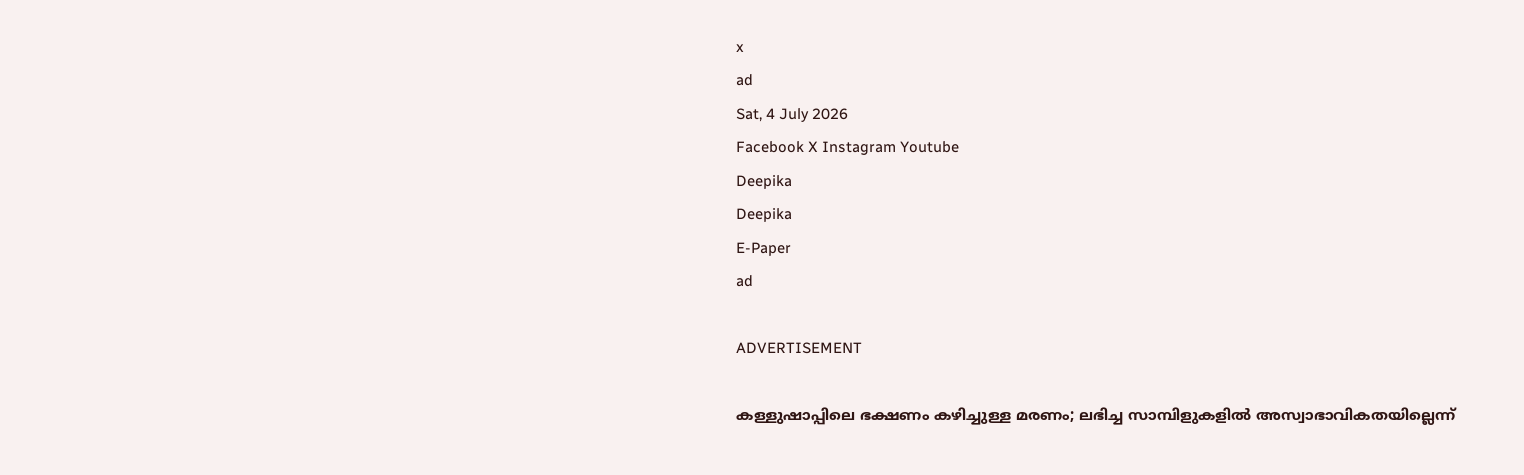x
ad
Sat, 4 July 2026
Facebook X Instagram Youtube
Deepika
Deepika
E-Paper
ad

ADVERTISEMENT

കള്ളുഷാപ്പിലെ ഭക്ഷണം കഴിച്ചുള്ള മരണം; ലഭിച്ച സാമ്പിളുകളിൽ അസ്വാഭാവികതയില്ലെന്ന്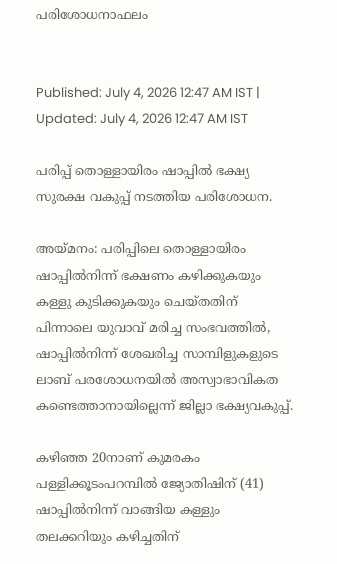പരിശോധനാഫലം


Published: July 4, 2026 12:47 AM IST | Updated: July 4, 2026 12:47 AM IST

പരിപ്പ് തൊള്ളായിരം ഷാപ്പിൽ ഭക്ഷ്യ സുരക്ഷ വകുപ്പ് നടത്തിയ പരിശോധന.

അയ്മനം: പരിപ്പിലെ തൊള്ളായിരം ഷാപ്പിൽനിന്ന് ഭക്ഷണം കഴിക്കുകയും കള്ളു കുടിക്കുകയും ചെയ്തതിന് പിന്നാലെ യുവാവ് മരിച്ച സംഭവത്തിൽ, ഷാപ്പിൽനിന്ന് ശേഖരിച്ച സാമ്പിളുകളുടെ ലാബ് പരശോധനയിൽ അസ്വാഭാവികത കണ്ടെത്താനായില്ലെന്ന് ജില്ലാ ഭക്ഷ്യവകുപ്പ്.

കഴിഞ്ഞ 20നാണ് കുമരകം പള്ളിക്കൂടംപറമ്പിൽ ജ്യോതിഷിന് (41) ഷാപ്പിൽനിന്ന് വാങ്ങിയ കള്ളും തലക്കറിയും കഴിച്ചതിന്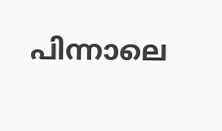പിന്നാലെ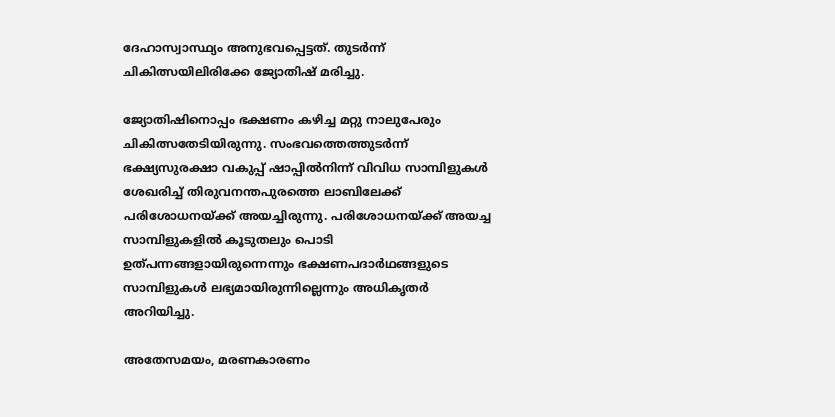ദേഹാസ്വാസ്ഥ്യം അനുഭവപ്പെട്ടത്. തുടർന്ന് ചികിത്സയിലിരിക്കേ ജ്യോതിഷ് മരിച്ചു.

ജ്യോതിഷിനൊപ്പം ഭക്ഷണം കഴിച്ച മറ്റു നാലുപേരും ചികിത്സതേടിയിരുന്നു. സംഭവത്തെത്തുടർന്ന് ഭക്ഷ്യസുരക്ഷാ വകുപ്പ് ഷാപ്പിൽനിന്ന് വിവിധ സാമ്പിളുകൾ ശേഖരിച്ച് തിരുവനന്തപുരത്തെ ലാബിലേക്ക് പരിശോധനയ്ക്ക് അയച്ചിരുന്നു. പരിശോധനയ്ക്ക് അയച്ച സാമ്പിളുകളിൽ കൂടുതലും പൊടി ഉത്പന്നങ്ങളായിരുന്നെന്നും ഭക്ഷണപദാർഥങ്ങളുടെ സാമ്പിളുകൾ ലഭ്യമായിരുന്നില്ലെന്നും അധികൃതർ അറിയിച്ചു.

അതേസമയം, മരണകാരണം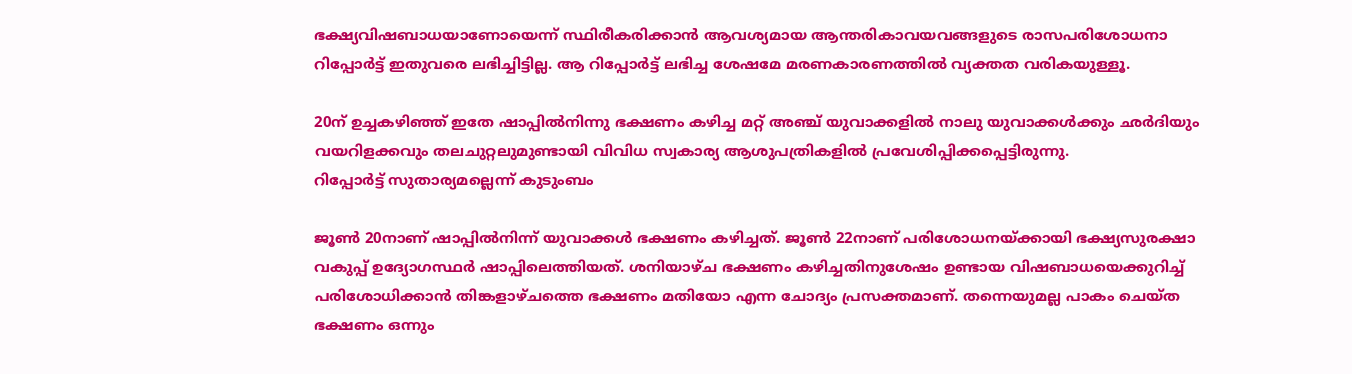ഭക്ഷ്യവിഷബാധയാണോയെന്ന് സ്ഥിരീകരിക്കാൻ ആവശ്യമായ ആന്തരികാവയവങ്ങളുടെ രാസപരിശോധനാ റിപ്പോർട്ട് ഇതുവരെ ലഭിച്ചിട്ടില്ല. ആ റിപ്പോർട്ട് ലഭിച്ച ശേഷമേ മരണകാരണത്തിൽ വ്യക്തത വരികയുള്ളൂ.

20ന് ഉച്ചകഴിഞ്ഞ് ഇതേ ഷാപ്പിൽനിന്നു ഭക്ഷണം കഴിച്ച മറ്റ് അഞ്ച് യുവാക്കളിൽ നാലു യുവാക്കൾക്കും ഛർദിയും വയറിളക്കവും തലചുറ്റലുമുണ്ടായി വിവിധ സ്വകാര്യ ആശുപത്രികളിൽ പ്രവേശിപ്പിക്കപ്പെട്ടിരുന്നു.
റിപ്പോർട്ട് സുതാര്യമല്ലെന്ന് കുടുംബം

ജൂൺ 20നാണ് ഷാപ്പിൽനിന്ന് യുവാക്കൾ ഭക്ഷണം കഴിച്ചത്. ജൂൺ 22നാണ് പരിശോധനയ്ക്കായി ഭക്ഷ്യസുരക്ഷാ വകുപ്പ് ഉദ്യോഗസ്ഥർ ഷാപ്പിലെത്തിയത്. ശനിയാഴ്ച ഭക്ഷണം കഴിച്ചതിനുശേഷം ഉണ്ടായ വിഷബാധയെക്കുറിച്ച് പരിശോധിക്കാൻ തിങ്കളാഴ്‌ചത്തെ ഭക്ഷണം മതിയോ എന്ന ചോദ്യം പ്രസക്തമാണ്. തന്നെയുമല്ല പാകം ചെയ്ത ഭക്ഷണം ഒന്നും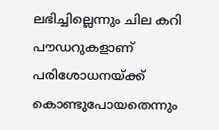ലഭിച്ചില്ലെന്നും ചില കറി പൗഡറുകളാണ് പരിശോധനയ്ക്ക് കൊണ്ടുപോയതെന്നും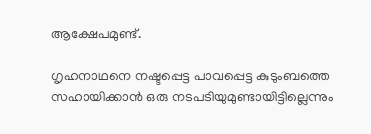ആക്ഷേപമുണ്ട്.

ഗൃഹനാഥനെ നഷ്ടപ്പെട്ട പാവപ്പെട്ട കുടുംബത്തെ സഹായിക്കാൻ ഒരു നടപടിയുമുണ്ടായിട്ടില്ലെന്നും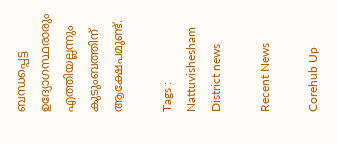ബന്ധപ്പെട്ട ഉദ്യോഗസ്ഥരാരും എത്തിയല്ലന്നും കുടുംബത്തിന് ആക്ഷേപമുണ്ട്.

Tags : Nattuvishesham District news

Recent News

Corehub Up